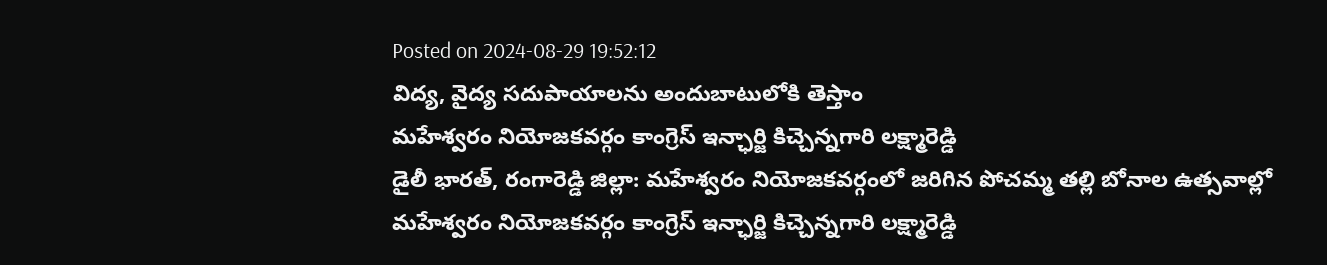Posted on 2024-08-29 19:52:12
విద్య, వైద్య సదుపాయాలను అందుబాటులోకి తెస్తాం
మహేశ్వరం నియోజకవర్గం కాంగ్రెస్ ఇన్ఛార్జి కిచ్చెన్నగారి లక్ష్మారెడ్డి
డైలీ భారత్, రంగారెడ్డి జిల్లా: మహేశ్వరం నియోజకవర్గంలో జరిగిన పోచమ్మ తల్లి బోనాల ఉత్సవాల్లో మహేశ్వరం నియోజకవర్గం కాంగ్రెస్ ఇన్ఛార్జి కిచ్చెన్నగారి లక్ష్మారెడ్డి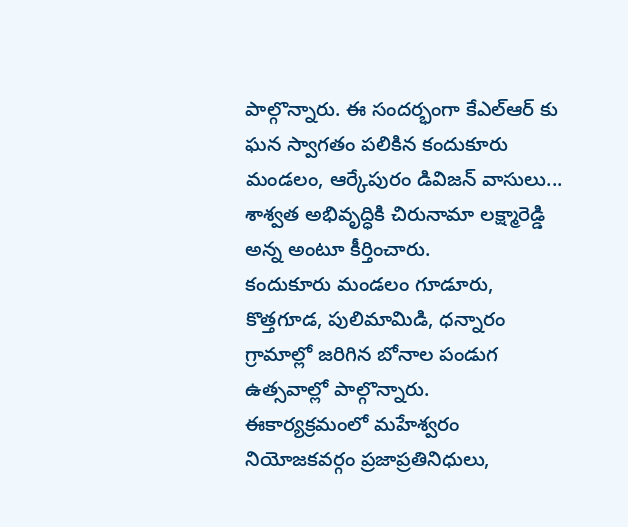పాల్గొన్నారు. ఈ సందర్భంగా కేఎల్ఆర్ కు ఘన స్వాగతం పలికిన కందుకూరు మండలం, ఆర్కేపురం డివిజన్ వాసులు... శాశ్వత అభివృద్ధికి చిరునామా లక్ష్మారెడ్డి అన్న అంటూ కీర్తించారు.
కందుకూరు మండలం గూడూరు, కొత్తగూడ, పులిమామిడి, ధన్నారం గ్రామాల్లో జరిగిన బోనాల పండుగ ఉత్సవాల్లో పాల్గొన్నారు.
ఈకార్యక్రమంలో మహేశ్వరం నియోజకవర్గం ప్రజాప్రతినిధులు,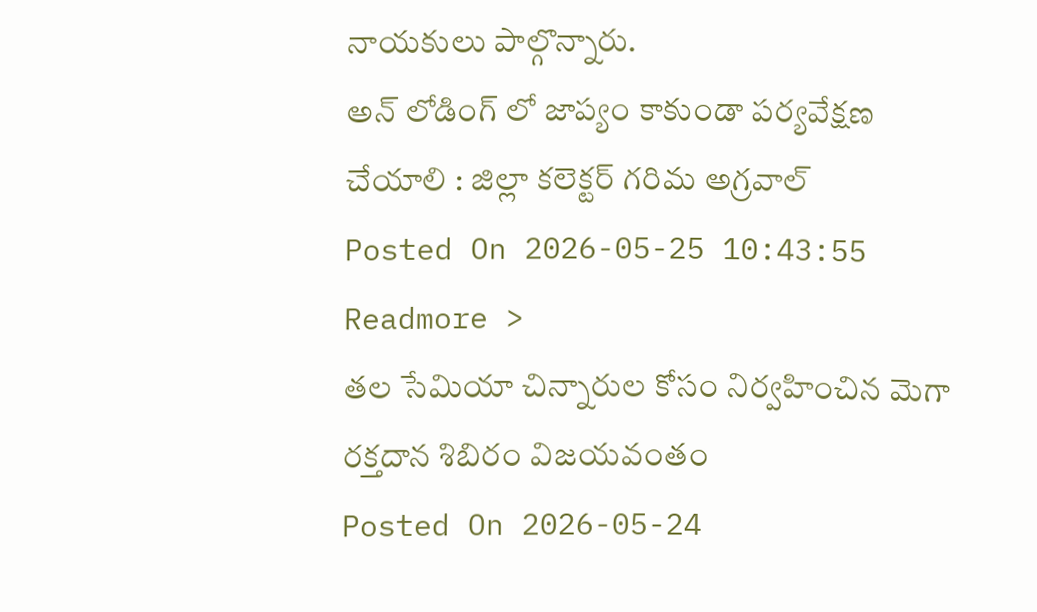నాయకులు పాల్గొన్నారు.
అన్ లోడింగ్ లో జాప్యం కాకుండా పర్యవేక్షణ చేయాలి : జిల్లా కలెక్టర్ గరిమ అగ్రవాల్
Posted On 2026-05-25 10:43:55
Readmore >
తల సేమియా చిన్నారుల కోసం నిర్వహించిన మెగా రక్తదాన శిబిరం విజయవంతం
Posted On 2026-05-24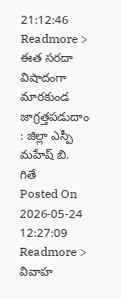21:12:46
Readmore >
ఈత సరదా విషాదంగా మారకుండ జాగ్రత్తపడుదాం : జిల్లా ఎస్పీ మహేష్ బి. గితే
Posted On 2026-05-24 12:27:09
Readmore >
వివాహ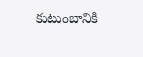కుటుంబానికి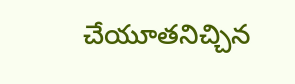చేయూతనిచ్చిన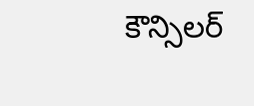కౌన్సిలర్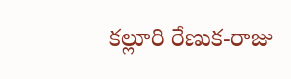కల్లూరి రేణుక-రాజు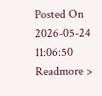Posted On 2026-05-24 11:06:50
Readmore >